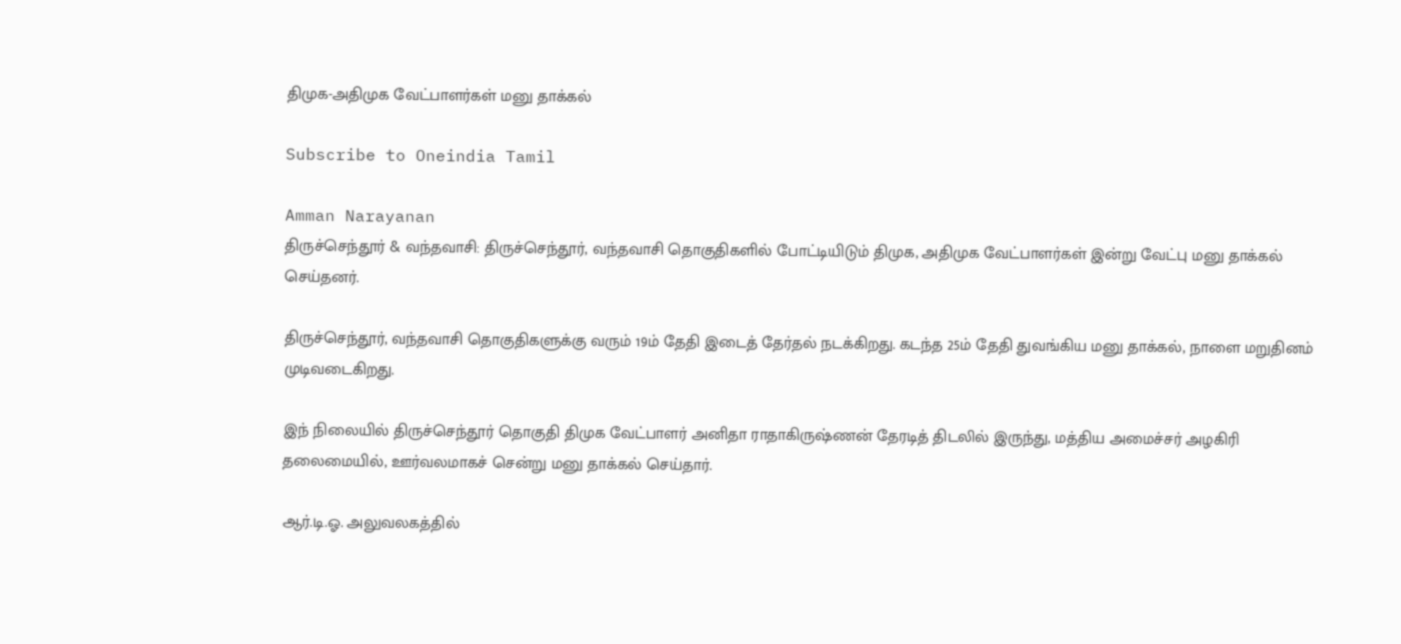திமுக-அதிமுக வேட்பாளர்கள் மனு தாக்கல்

Subscribe to Oneindia Tamil

Amman Narayanan
திருச்செந்தூர் & வந்தவாசி: திருச்செந்தூர், வந்தவாசி தொகுதிகளில் போட்டியிடும் திமுக, அதிமுக வேட்பாளர்கள் இன்று வேட்பு மனு தாக்கல் செய்தனர்.

திருச்செந்தூர், வந்தவாசி தொகுதிகளுக்கு வரும் 19ம் தேதி இடைத் தேர்தல் நடக்கிறது. கடந்த 25ம் தேதி துவங்கிய மனு தாக்கல், நாளை மறுதினம் முடிவடைகிறது.

இந் நிலையில் திருச்செந்தூர் தொகுதி திமுக வேட்பாளர் அனிதா ராதாகிருஷ்ணன் தேரடித் திடலில் இருந்து, மத்திய அமைச்சர் அழகிரி தலைமையில், ஊர்வலமாகச் சென்று மனு தாக்கல் செய்தார்.

ஆர்.டி.ஓ. அலுவலகத்தில்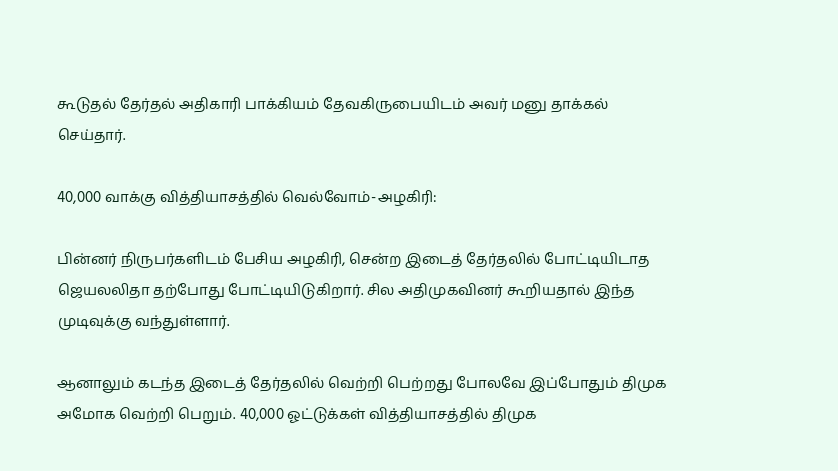கூடுதல் ‌தேர்தல் அதிகாரி பாக்கியம் தேவகிருபையிடம் அவர் மனு தாக்கல் செய்தார்.

40,000 வாக்கு வித்தியாசத்தில் வெல்வோம்-அழகிரி:

பின்னர் நிருபர்களிடம் பேசிய அழகிரி, சென்ற இடைத் தேர்தலில் போட்டியிடாத ஜெயலலிதா தற்போது போட்டியிடுகிறார். சில அதிமுகவினர் கூறியதால் இந்த முடிவுக்கு வந்துள்ளார்.

ஆனாலும் கடந்த இடைத் தேர்தலில் வெற்றி பெற்றது போலவே இப்போதும் திமுக அ‌மோக வெற்றி பெறும். 40,000 ஓட்டுக்கள் வித்தியாசத்தில் திமுக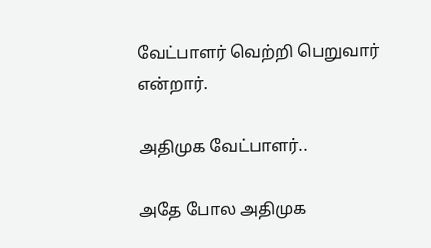வேட்பாளர் வெற்றி பெறுவார் என்றார்.

அதிமுக வேட்பாளர்..

அதே போல அதிமுக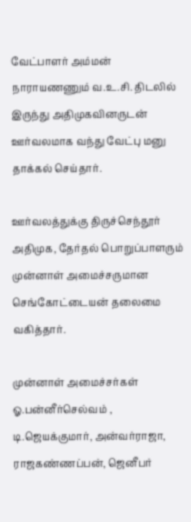வேட்பாளர் அம்மன் நாராயணணும் வ.உ.சி. திடலில் இருந்து அதிமுகவினருடன் ஊர்வலமாக வந்து வேட்பு மனு தாக்கல் செய்தார்.

ஊர்வலத்துக்கு திருச்செந்தூர் அதிமுக, தேர்தல் பொறுப்பாளரும் முன்னாள் அமைச்சருமான செங்கோட்டையன் தலைமை வகித்தார்.

முன்னாள் அமைச்சர்கள் ஓ.பன்னீர்செல்வம் , டி.ஜெயக்குமார், அன்வர்ராஜா, ராஜகண்ணப்பன், ஜெனீபர்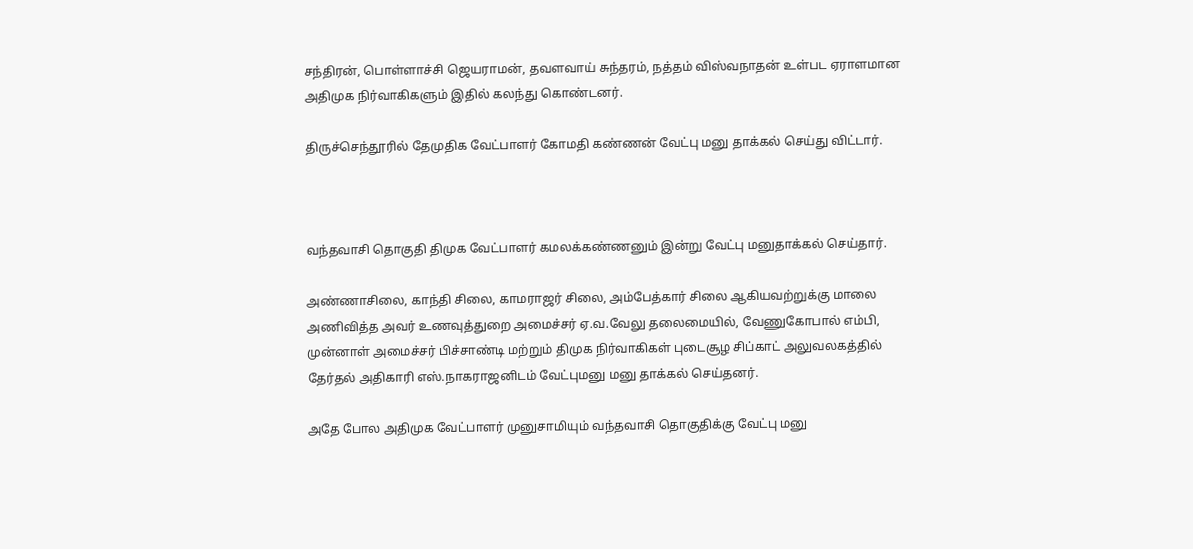சந்திரன், பொள்ளாச்சி ஜெயராமன், தவளவாய் சுந்தரம், நத்தம் விஸ்வநாதன் உள்பட ஏராளமான அதிமுக நிர்வாகிகளும் இதில் கலந்து கொண்டனர்.

திருச்செந்தூரில் தேமுதிக வேட்பாளர் கோமதி கண்ணன் வேட்பு மனு தாக்கல் செய்து விட்டார்.



வந்தவாசி தொகுதி திமுக வேட்பாளர் கமலக்கண்ணனும் இன்று வேட்பு மனுதாக்கல் செய்தார்.

அண்ணாசிலை, காந்தி சிலை, காமராஜர் சிலை, அம்பேத்கார் சிலை ஆகியவற்றுக்கு மாலை அணிவித்த அவர் உணவுத்துறை அமைச்சர் ஏ.வ.வேலு தலைமையில், வேணுகோபால் எம்பி, முன்னாள் அமைச்சர் பிச்சாண்டி மற்றும் திமுக நிர்வாகிகள் புடைசூழ சிப்காட் அலுவலகத்தில் தேர்தல் அதிகாரி எஸ்.நாகராஜனிடம் வேட்புமனு மனு தாக்கல் செய்தனர்.

அதே போல அதிமுக வேட்பாளர் முனுசாமியும் வந்தவாசி தொகுதிக்கு வேட்பு மனு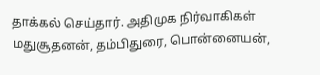தாக்கல் செய்தார். அதிமுக நிர்வாகிகள் மதுசூதனன், தம்பிதுரை, பொன்னையன்,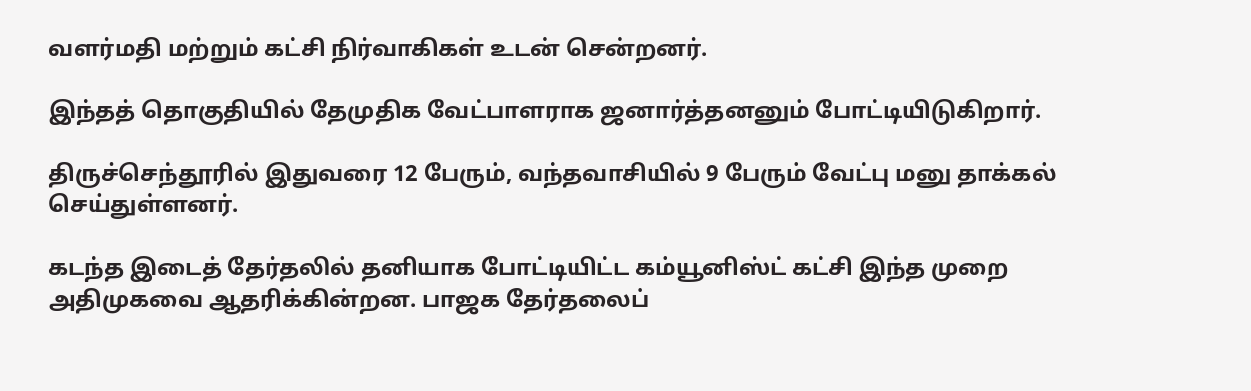வளர்மதி மற்றும் கட்சி நிர்வாகிகள் உடன் சென்றனர்.

இந்தத் தொகுதியில் தேமுதிக வேட்பாளராக ஜனார்த்தனனும் போட்டியிடுகிறார்.

திருச்செந்தூரில் இதுவரை 12 பேரும், வந்தவாசியில் 9 பேரும் வேட்பு மனு தாக்கல் செய்துள்ளனர்.

கடந்த இடைத் தேர்தலில் தனியாக போட்டியிட்ட கம்யூனிஸ்ட் கட்சி இந்த முறை அதிமுகவை ஆதரிக்கின்றன. பாஜக தேர்தலைப்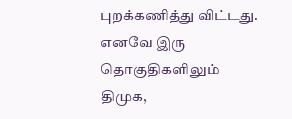புறக்கணித்து விட்டது. எனவே இரு தொகுதிகளிலும் திமுக,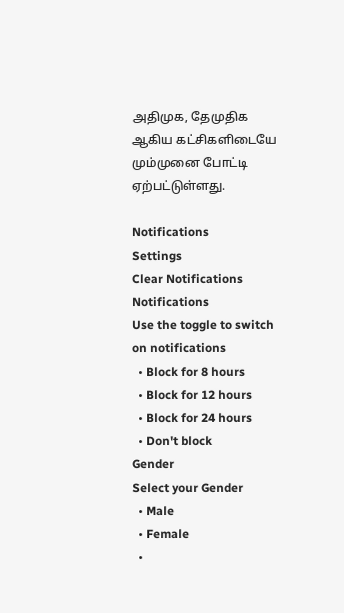அதிமுக, தேமுதிக ஆகிய கட்சிகளிடையே மும்முனை போட்டி ஏற்பட்டுள்ளது.

Notifications
Settings
Clear Notifications
Notifications
Use the toggle to switch on notifications
  • Block for 8 hours
  • Block for 12 hours
  • Block for 24 hours
  • Don't block
Gender
Select your Gender
  • Male
  • Female
  •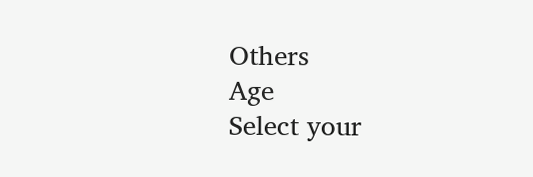Others
Age
Select your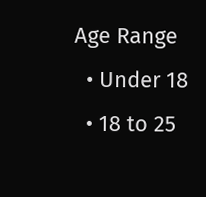Age Range
  • Under 18
  • 18 to 25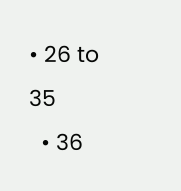• 26 to 35
  • 36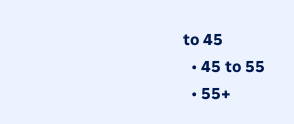to 45
  • 45 to 55
  • 55+